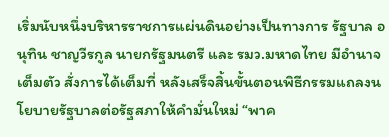เริ่มนับหนึ่งบริหารราชการแผ่นดินอย่างเป็นทางการ รัฐบาล อนุทิน ชาญวีรกูล นายกรัฐมนตรี และ รมว.มหาดไทย มีอำนาจเต็มตัว สั่งการได้เต็มที่ หลังเสร็จสิ้นขั้นตอนพิธีกรรมแถลงนโยบายรัฐบาลต่อรัฐสภาให้คำมั่นใหม่ “พาค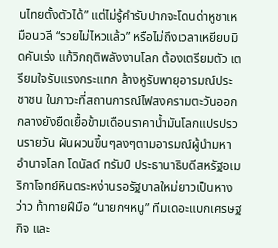นไทยตั้งตัวได้” แต่ไม่รู้คำรับปากจะโดนด่าหูชาเหมือนวลี “รวยไม่ไหวแล้ว” หรือไม่ถึงเวลาเหยียบมิดคันเร่ง แก้วิกฤติพลังงานโลก ต้องเตรียมตัว เตรียมใจรับแรงกระแทก ล้างหูรับพายุอารมณ์ประชาชน ในภาวะที่สถานการณ์ไฟสงครามตะวันออกกลางยังยืดเยื้อข้ามเดือนราคาน้ำมันโลกแปรปรวนรายวัน ผันผวนขึ้นๆลงๆตามอารมณ์ผู้นำมหาอำนาจโลก โดนัลด์ ทรัมป์ ประธานาธิบดีสหรัฐอเมริกาโจทย์หินตระหง่านรอรัฐบาลใหม่ยาวเป็นหางว่าว ท้าทายฝีมือ “นายกฯหนู” ทีมเดอะแบกเศรษฐกิจ และ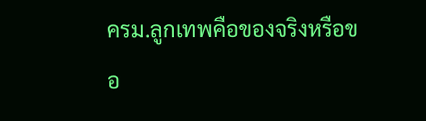ครม.ลูกเทพคือของจริงหรือขอ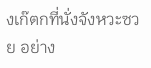งเก๊ตกที่นั่งจังหวะซวย อย่าง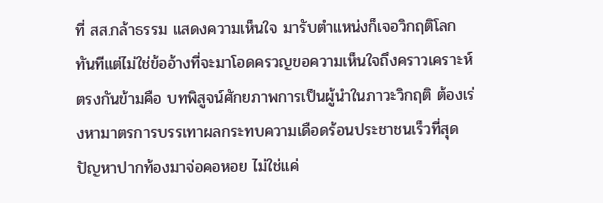ที่ สส.กล้าธรรม แสดงความเห็นใจ มารับตำแหน่งก็เจอวิกฤติโลกทันทีแต่ไม่ใช่ข้ออ้างที่จะมาโอดครวญขอความเห็นใจถึงคราวเคราะห์ ตรงกันข้ามคือ บทพิสูจน์ศักยภาพการเป็นผู้นำในภาวะวิกฤติ ต้องเร่งหามาตรการบรรเทาผลกระทบความเดือดร้อนประชาชนเร็วที่สุดปัญหาปากท้องมาจ่อคอหอย ไม่ใช่แค่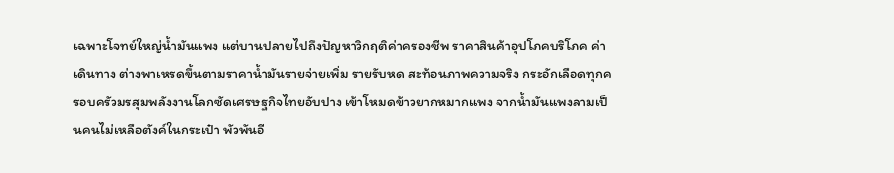เฉพาะโจทย์ใหญ่น้ำมันแพง แต่บานปลายไปถึงปัญหาวิกฤติค่าครองชีพ ราคาสินค้าอุปโภคบริโภค ค่าเดินทาง ต่างพาเหรดขึ้นตามราคาน้ำมันรายจ่ายเพิ่ม รายรับหด สะท้อนภาพความจริง กระอักเลือดทุกครอบครัวมรสุมพลังงานโลกซัดเศรษฐกิจไทยอับปาง เข้าโหมดข้าวยากหมากแพง จากน้ำมันแพงลามเป็นคนไม่เหลือตังค์ในกระเป๋า พัวพันอี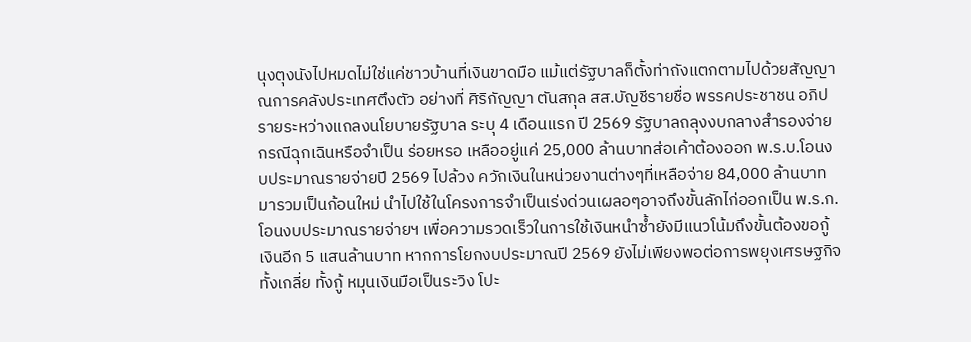นุงตุงนังไปหมดไม่ใช่แค่ชาวบ้านที่เงินขาดมือ แม้แต่รัฐบาลก็ตั้งท่าถังแตกตามไปด้วยสัญญาณการคลังประเทศตึงตัว อย่างที่ ศิริกัญญา ตันสกุล สส.บัญชีรายชื่อ พรรคประชาชน อภิปรายระหว่างแถลงนโยบายรัฐบาล ระบุ 4 เดือนแรก ปี 2569 รัฐบาลถลุงงบกลางสำรองจ่ายกรณีฉุกเฉินหรือจำเป็น ร่อยหรอ เหลืออยู่แค่ 25,000 ล้านบาทส่อเค้าต้องออก พ.ร.บ.โอนงบประมาณรายจ่ายปี 2569 ไปล้วง ควักเงินในหน่วยงานต่างๆที่เหลือจ่าย 84,000 ล้านบาท มารวมเป็นก้อนใหม่ นำไปใช้ในโครงการจำเป็นเร่งด่วนเผลอๆอาจถึงขั้นลักไก่ออกเป็น พ.ร.ก.โอนงบประมาณรายจ่ายฯ เพื่อความรวดเร็วในการใช้เงินหนำซ้ำยังมีแนวโน้มถึงขั้นต้องขอกู้เงินอีก 5 แสนล้านบาท หากการโยกงบประมาณปี 2569 ยังไม่เพียงพอต่อการพยุงเศรษฐกิจทั้งเกลี่ย ทั้งกู้ หมุนเงินมือเป็นระวิง โปะ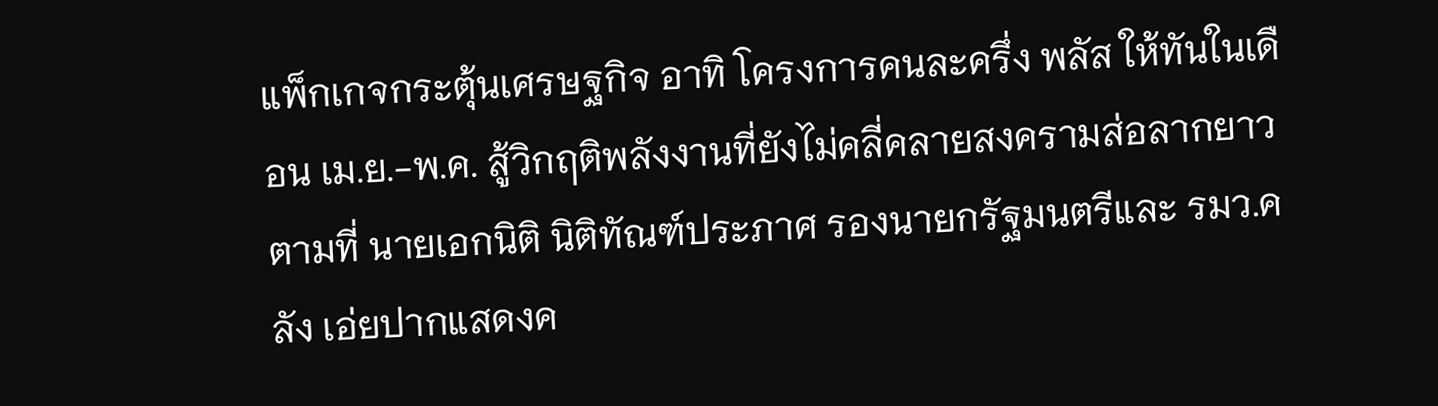แพ็กเกจกระตุ้นเศรษฐกิจ อาทิ โครงการคนละครึ่ง พลัส ให้ทันในเดือน เม.ย.-พ.ค. สู้วิกฤติพลังงานที่ยังไม่คลี่คลายสงครามส่อลากยาวตามที่ นายเอกนิติ นิติทัณฑ์ประภาศ รองนายกรัฐมนตรีและ รมว.คลัง เอ่ยปากแสดงค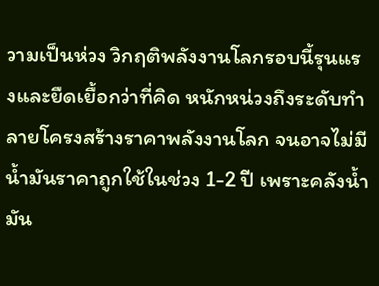วามเป็นห่วง วิกฤติพลังงานโลกรอบนี้รุนแรงและยืดเยื้อกว่าที่คิด หนักหน่วงถึงระดับทำลายโครงสร้างราคาพลังงานโลก จนอาจไม่มีน้ำมันราคาถูกใช้ในช่วง 1-2 ปี เพราะคลังน้ำมัน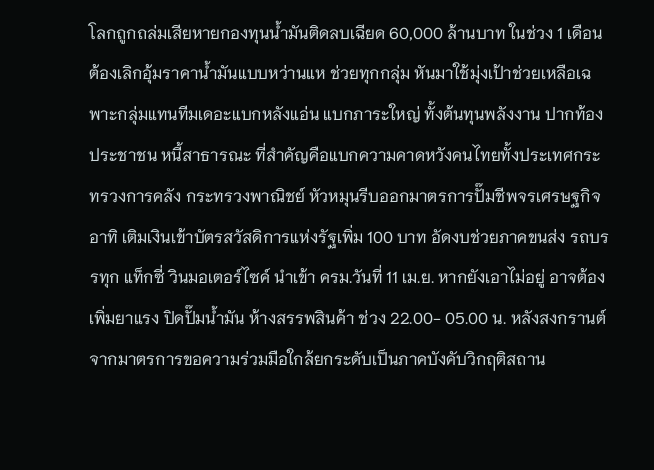โลกถูกถล่มเสียหายกองทุนน้ำมันติดลบเฉียด 60,000 ล้านบาท ในช่วง 1 เดือน ต้องเลิกอุ้มราคาน้ำมันแบบหว่านแห ช่วยทุกกลุ่ม หันมาใช้มุ่งเป้าช่วยเหลือเฉพาะกลุ่มแทนทีมเดอะแบกหลังแอ่น แบกภาระใหญ่ ทั้งต้นทุนพลังงาน ปากท้องประชาชน หนี้สาธารณะ ที่สำคัญคือแบกความคาดหวังคนไทยทั้งประเทศกระทรวงการคลัง กระทรวงพาณิชย์ หัวหมุนรีบออกมาตรการปั๊มชีพจรเศรษฐกิจ อาทิ เติมเงินเข้าบัตรสวัสดิการแห่งรัฐเพิ่ม 100 บาท อัดงบช่วยภาคขนส่ง รถบรรทุก แท็กซี่ วินมอเตอร์ไซค์ นำเข้า ครม.วันที่ 11 เม.ย. หากยังเอาไม่อยู่ อาจต้องเพิ่มยาแรง ปิดปั๊มน้ำมัน ห้างสรรพสินค้า ช่วง 22.00- 05.00 น. หลังสงกรานต์ จากมาตรการขอความร่วมมือใกล้ยกระดับเป็นภาคบังคับวิกฤติสถาน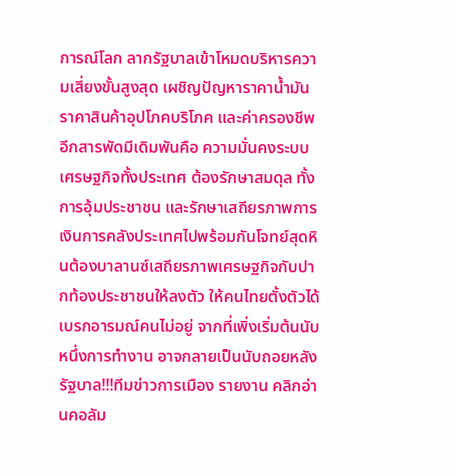การณ์โลก ลากรัฐบาลเข้าโหมดบริหารความเสี่ยงขั้นสูงสุด เผชิญปัญหาราคาน้ำมัน ราคาสินค้าอุปโภคบริโภค และค่าครองชีพอีกสารพัดมีเดิมพันคือ ความมั่นคงระบบเศรษฐกิจทั้งประเทศ ต้องรักษาสมดุล ทั้งการอุ้มประชาชน และรักษาเสถียรภาพการเงินการคลังประเทศไปพร้อมกันโจทย์สุดหินต้องบาลานซ์เสถียรภาพเศรษฐกิจกับปากท้องประชาชนให้ลงตัว ให้คนไทยตั้งตัวได้เบรกอารมณ์คนไม่อยู่ จากที่เพิ่งเริ่มต้นนับหนึ่งการทำงาน อาจกลายเป็นนับถอยหลังรัฐบาล!!!ทีมข่าวการเมือง รายงาน คลิกอ่านคอลัม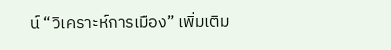น์ “วิเคราะห์การเมือง” เพิ่มเติม